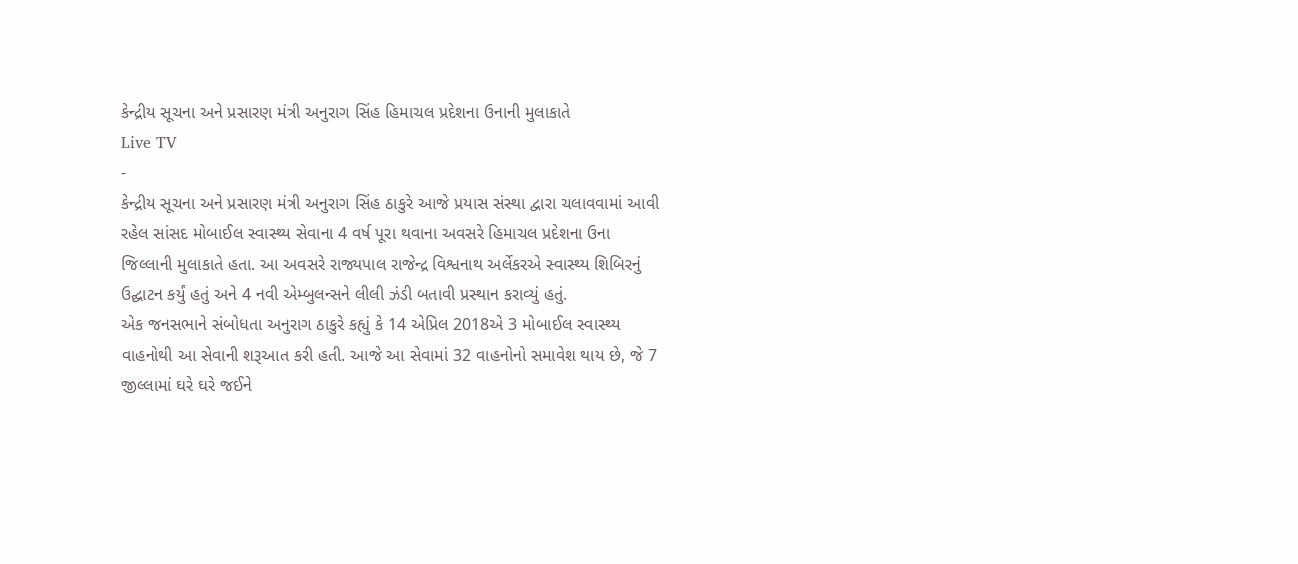કેન્દ્રીય સૂચના અને પ્રસારણ મંત્રી અનુરાગ સિંહ હિમાચલ પ્રદેશના ઉનાની મુલાકાતે
Live TV
-
કેન્દ્રીય સૂચના અને પ્રસારણ મંત્રી અનુરાગ સિંહ ઠાકુરે આજે પ્રયાસ સંસ્થા દ્વારા ચલાવવામાં આવી રહેલ સાંસદ મોબાઈલ સ્વાસ્થ્ય સેવાના 4 વર્ષ પૂરા થવાના અવસરે હિમાચલ પ્રદેશના ઉના જિલ્લાની મુલાકાતે હતા. આ અવસરે રાજ્યપાલ રાજેન્દ્ર વિશ્વનાથ અર્લેકરએ સ્વાસ્થ્ય શિબિરનું ઉદ્ઘાટન કર્યું હતું અને 4 નવી એમ્બુલન્સને લીલી ઝંડી બતાવી પ્રસ્થાન કરાવ્યું હતું.
એક જનસભાને સંબોધતા અનુરાગ ઠાકુરે કહ્યું કે 14 એપ્રિલ 2018એ 3 મોબાઈલ સ્વાસ્થ્ય વાહનોથી આ સેવાની શરૂઆત કરી હતી. આજે આ સેવામાં 32 વાહનોનો સમાવેશ થાય છે, જે 7 જીલ્લામાં ઘરે ઘરે જઈને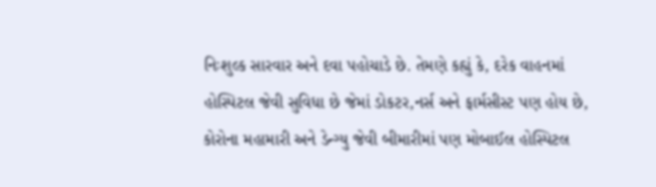નિઃશુલ્ક સારવાર અને દવા પહોચાડે છે. તેમણે કહ્યું કે, દરેક વાહનમાં હોસ્પિટલ જેવી સુવિધા છે જેમાં ડોકટર,નર્સ અને ફાર્મસીસ્ટ પણ હોય છે, કોરોના મહામારી અને ડેન્ગ્યુ જેવી બીમારીમાં પણ મોબાઈલ હોસ્પિટલ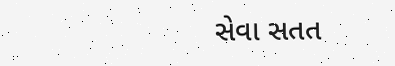સેવા સતત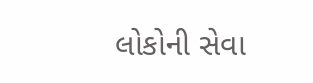લોકોની સેવા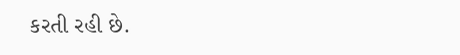કરતી રહી છે.